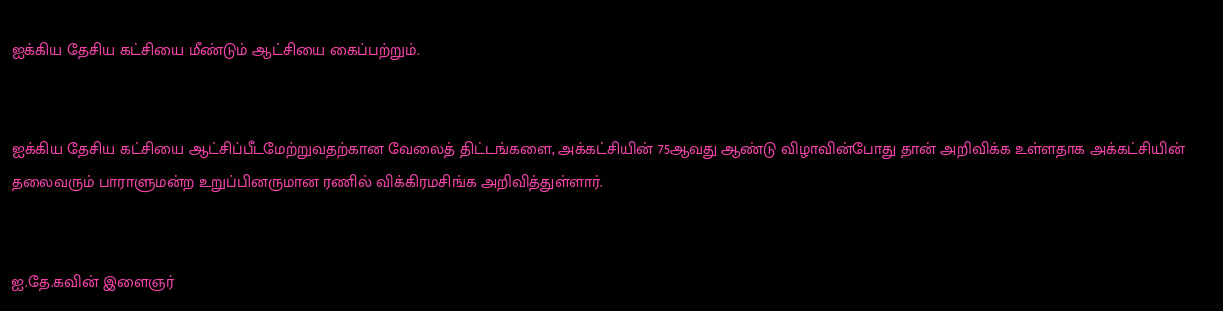ஐக்கிய தேசிய கட்சியை மீண்டும் ஆட்சியை கைப்பற்றும்.


ஐக்கிய தேசிய கட்சியை ஆட்சிப்பீடமேற்றுவதற்கான வேலைத் திட்டங்களை, அக்கட்சியின் 75ஆவது ஆண்டு விழாவின்போது தான் அறிவிக்க உள்ளதாக அக்கட்சியின் தலைவரும் பாராளுமன்ற உறுப்பினருமான ரணில் விக்கிரமசிங்க அறிவித்துள்ளார்.


ஐ.தே.கவின் இளைஞர்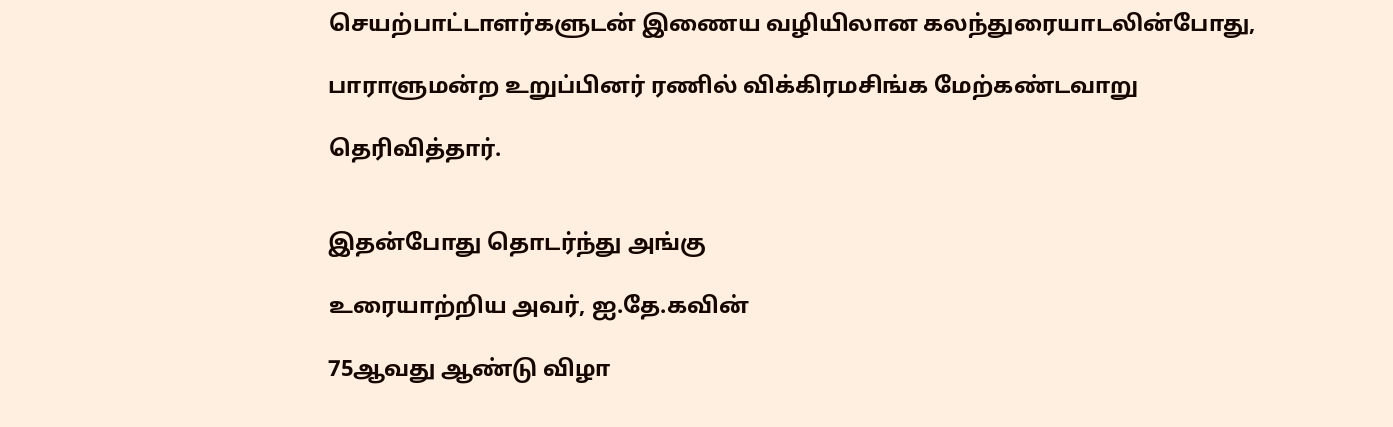செயற்பாட்டாளர்களுடன் இணைய வழியிலான கலந்துரையாடலின்போது,

பாராளுமன்ற உறுப்பினர் ரணில் விக்கிரமசிங்க மேற்கண்டவாறு

தெரிவித்தார்.


இதன்போது தொடர்ந்து அங்கு

உரையாற்றிய அவர், ஐ.தே.கவின்

75ஆவது ஆண்டு விழா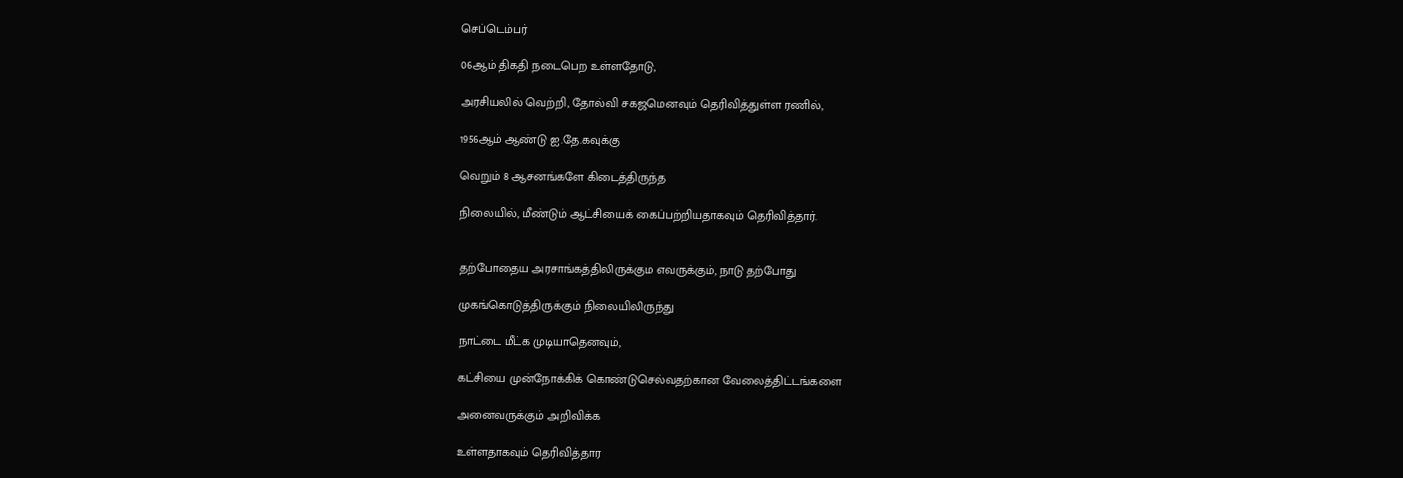செப்டெம்பர்

06ஆம் திகதி நடைபெற உள்ளதோடு,

அரசியலில் வெற்றி, தோல்வி சகஜமெனவும் தெரிவித்துள்ள ரணில்,

1956ஆம் ஆண்டு ஐ.தே.கவுக்கு

வெறும் 8 ஆசனங்களே கிடைத்திருந்த

நிலையில், மீண்டும் ஆட்சியைக் கைப்பற்றியதாகவும் தெரிவித்தார்.


தற்போதைய அரசாங்கத்திலிருக்கும எவருக்கும், நாடு தற்போது

முகங்கொடுத்திருக்கும் நிலையிலிருந்து

நாட்டை மீட்க முடியாதெனவும்,

கட்சியை முன்நோக்கிக் கொண்டுசெல்வதற்கான வேலைத்திட்டங்களை

அனைவருக்கும் அறிவிக்க

உள்ளதாகவும் தெரிவித்தார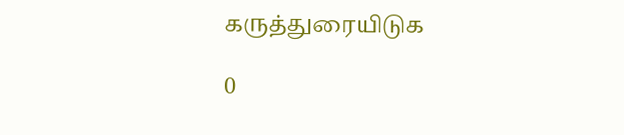கருத்துரையிடுக

0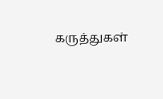கருத்துகள்